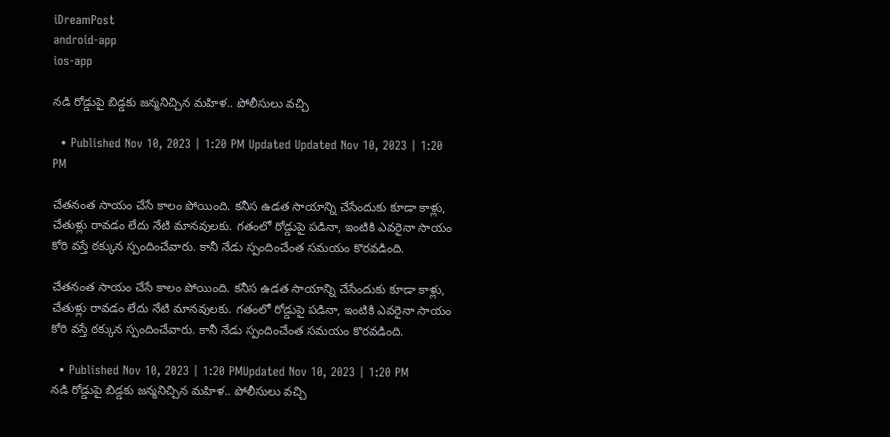iDreamPost
android-app
ios-app

నడి రోడ్డుపై బిడ్డకు జన్మనిచ్చిన మహిళ.. పోలీసులు వచ్చి

  • Published Nov 10, 2023 | 1:20 PM Updated Updated Nov 10, 2023 | 1:20 PM

చేతనంత సాయం చేసే కాలం పోయింది. కనీస ఉడత సాయాన్ని చేసేందుకు కూడా కాళ్లు, చేతుళ్లు రావడం లేదు నేటి మానవులకు. గతంలో రోడ్డుపై పడినా, ఇంటికి ఎవరైనా సాయం కోరి వస్తే ఠక్కున స్పందించేవారు. కానీ నేడు స్పందించేంత సమయం కొరవడింది.

చేతనంత సాయం చేసే కాలం పోయింది. కనీస ఉడత సాయాన్ని చేసేందుకు కూడా కాళ్లు, చేతుళ్లు రావడం లేదు నేటి మానవులకు. గతంలో రోడ్డుపై పడినా, ఇంటికి ఎవరైనా సాయం కోరి వస్తే ఠక్కున స్పందించేవారు. కానీ నేడు స్పందించేంత సమయం కొరవడింది.

  • Published Nov 10, 2023 | 1:20 PMUpdated Nov 10, 2023 | 1:20 PM
నడి రోడ్డుపై బిడ్డకు జన్మనిచ్చిన మహిళ.. పోలీసులు వచ్చి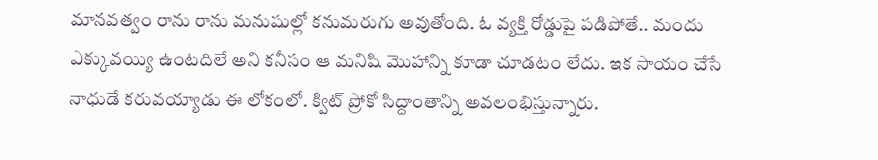మానవత్వం రాను రాను మనుషుల్లో కనుమరుగు అవుతోంది. ఓ వ్యక్తి రోడ్డుపై పడిపోతే.. మందు ఎక్కువయ్యి ఉంటదిలే అని కనీసం ఆ మనిషి మొహాన్ని కూడా చూడటం లేదు. ఇక సాయం చేసే నాధుడే కరువయ్యాడు ఈ లోకంలో. క్విట్ ప్రోకో సిద్దాంతాన్ని అవలంభిస్తున్నారు.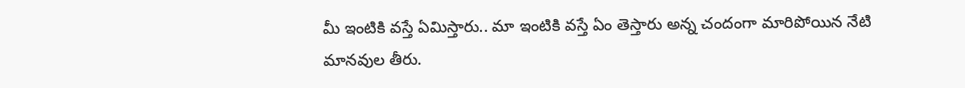మీ ఇంటికి వస్తే ఏమిస్తారు.. మా ఇంటికి వస్తే ఏం తెస్తారు అన్న చందంగా మారిపోయిన నేటి మానవుల తీరు.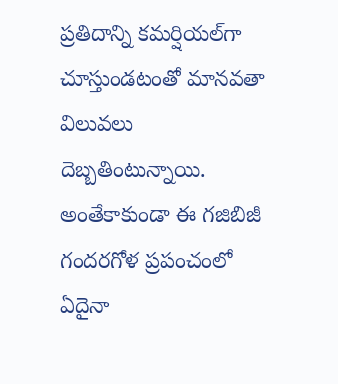ప్రతిదాన్ని కమర్షియల్‌గా చూస్తుండటంతో మానవతా విలువలు దెబ్బతింటున్నాయి. అంతేకాకుండా ఈ గజిబిజీ గందరగోళ ప్రపంచంలో ఏదైనా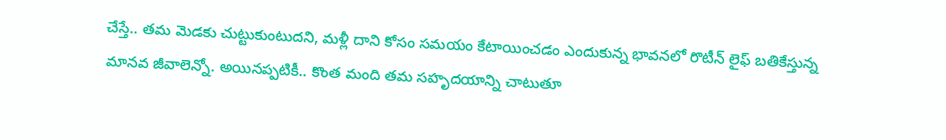చేస్తే.. తమ మెడకు చుట్టుకుంటుదని, మళ్లీ దాని కోసం సమయం కేటాయించడం ఎందుకున్న భావనలో రొటీన్ లైఫ్ బతికేస్తున్న మానవ జీవాలెన్నో. అయినప్పటికీ.. కొంత మంది తమ సహృదయాన్ని చాటుతూ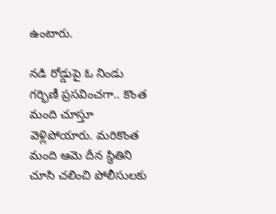ఉంటారు.

నడి రోడ్డుపై ఓ నిండు గర్భిణీ ప్రసవించగా.. కొంత మంది చూస్తూ వెళ్లిపోయారు. మరికొంత మంది ఆమె దీన స్థితిని చూసి చలించి పోలీసులకు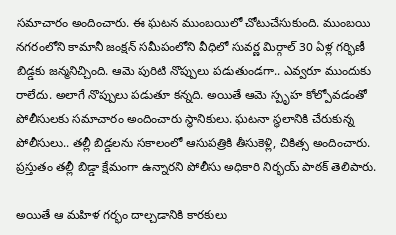సమాచారం అందించారు. ఈ ఘటన ముంబయిలో చోటుచేసుకుంది. ముంబయి నగరంలోని కామానీ జంక్షన్ సమీపంలోని వీధిలో సువర్ణ మిర్గాల్ 30 ఏళ్ల గర్భిణీ బిడ్డకు జన్మనిచ్చింది. ఆమె పురిటి నొప్పులు పడుతుండగా.. ఎవ్వరూ ముందుకు రాలేదు. అలాగే నొప్పులు పడుతూ కన్నది. అయితే ఆమె స్పృహ కోల్పోవడంతో పోలీసులకు సమాచారం అందించారు స్థానికులు. ఘటనా స్థలానికి చేరుకున్న పోలీసులు.. తల్లీ బిడ్డలను సకాలంలో ఆసుపత్రికి తీసుకెళ్లి, చికిత్స అందించారు. ప్రస్తుతం తల్లీ బిడ్డా క్షేమంగా ఉన్నారని పోలీసు అధికారి నిర్భయ్ పాఠక్ తెలిపారు.

అయితే ఆ మహిళ గర్భం దాల్చడానికి కారకులు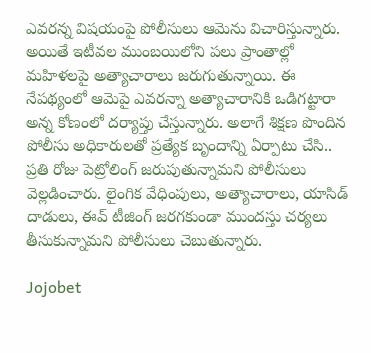ఎవరన్న విషయంపై పోలీసులు ఆమెను విచారిస్తున్నారు. అయితే ఇటీవల ముంబయిలోని పలు ప్రాంతాల్లో మహిళలపై అత్యాచారాలు జరుగుతున్నాయి. ఈ నేపథ్యంలో ఆమెపై ఎవరన్నా అత్యాచారానికి ఒడిగట్టారా అన్న కోణంలో దర్యాప్తు చేస్తున్నారు. అలాగే శిక్షణ పొందిన పోలీసు అధికారులతో ప్రత్యేక బృందాన్ని ఏర్పాటు చేసి.. ప్రతి రోజు పెట్రోలింగ్ జరుపుతున్నామని పోలీసులు వెల్లడించారు. లైంగిక వేధింపులు, అత్యాచారాలు, యాసిడ్ దాడులు, ఈవ్ టీజింగ్ జరగకుండా ముందస్తు చర్యలు తీసుకున్నామని పోలీసులు చెబుతున్నారు.

Jojobet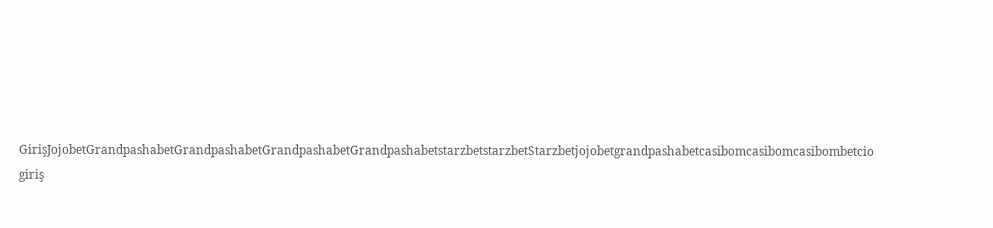GirişJojobetGrandpashabetGrandpashabetGrandpashabetGrandpashabetstarzbetstarzbetStarzbetjojobetgrandpashabetcasibomcasibomcasibombetcio giriş